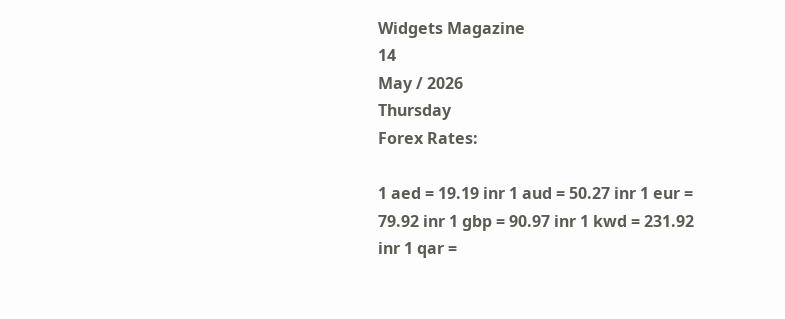Widgets Magazine
14
May / 2026
Thursday
Forex Rates:

1 aed = 19.19 inr 1 aud = 50.27 inr 1 eur = 79.92 inr 1 gbp = 90.97 inr 1 kwd = 231.92 inr 1 qar =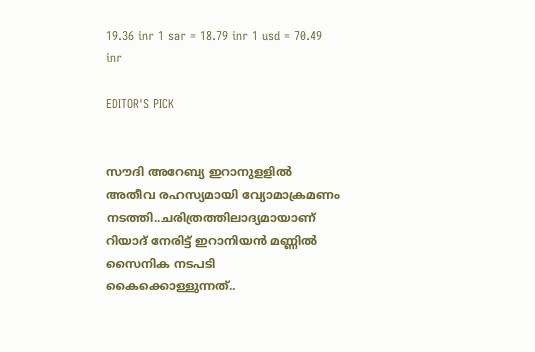19.36 inr 1 sar = 18.79 inr 1 usd = 70.49 inr

EDITOR'S PICK


സൗദി അറേബ്യ ഇറാനുളളിൽ അതീവ രഹസ്യമായി വ്യോമാക്രമണം നടത്തി..ചരിത്രത്തിലാദ്യമായാണ് റിയാദ് നേരിട്ട് ഇറാനിയൻ മണ്ണിൽ സൈനിക നടപടി കൈക്കൊള്ളുന്നത്..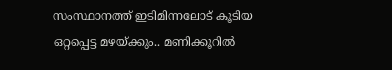സംസ്ഥാനത്ത് ഇടിമിന്നലോട് കൂടിയ ഒറ്റപ്പെട്ട മഴയ്ക്കും.. മണിക്കൂറിൽ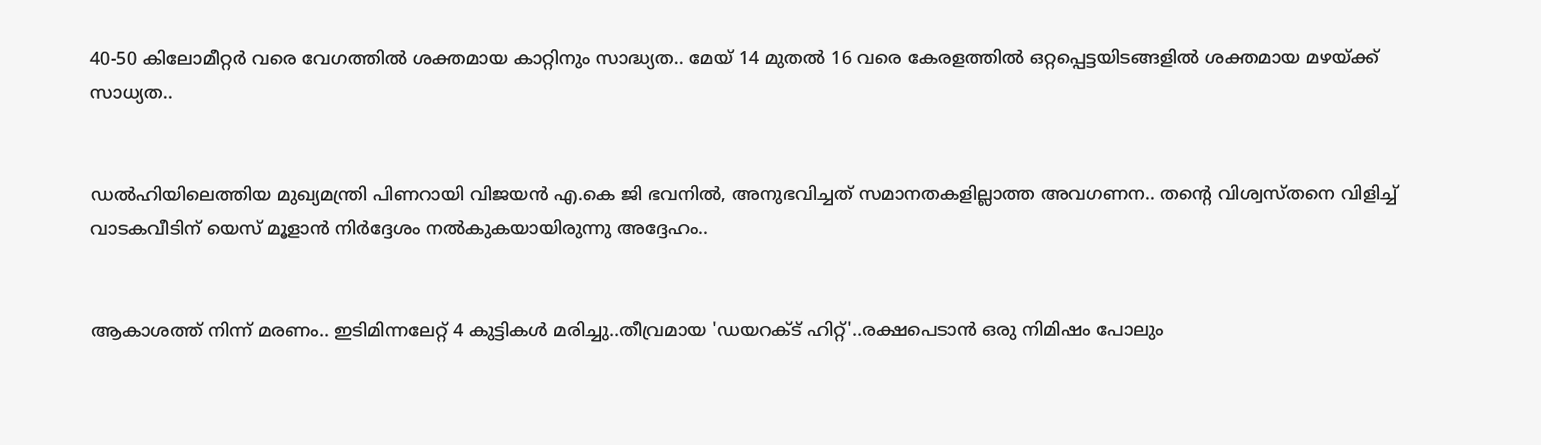40-50 കിലോമീറ്റർ വരെ വേഗത്തിൽ ശക്തമായ കാറ്റിനും സാദ്ധ്യത.. മേയ് 14 മുതൽ 16 വരെ കേരളത്തിൽ ഒറ്റപ്പെട്ടയിടങ്ങളിൽ ശക്തമായ മഴയ്ക്ക് സാധ്യത..


ഡൽഹിയിലെത്തിയ മുഖ്യമന്ത്രി പിണറായി വിജയൻ എ.കെ ജി ഭവനിൽ, അനുഭവിച്ചത് സമാനതകളില്ലാത്ത അവഗണന.. തന്റെ വിശ്വസ്തനെ വിളിച്ച് വാടകവീടിന് യെസ് മൂളാൻ നിർദ്ദേശം നൽകുകയായിരുന്നു അദ്ദേഹം..


ആകാശത്ത് നിന്ന് മരണം.. ഇടിമിന്നലേറ്റ് 4 കുട്ടികൾ മരിച്ചു..തീവ്രമായ 'ഡയറക്ട് ഹിറ്റ്'..രക്ഷപെടാൻ ഒരു നിമിഷം പോലും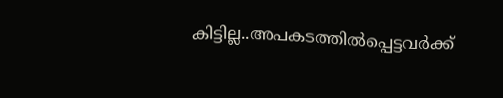കിട്ടില്ല..അപകടത്തില്‍പ്പെട്ടവര്‍ക്ക്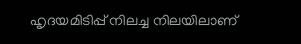ഹൃദയമിടിപ്പ് നിലച്ച നിലയിലാണ്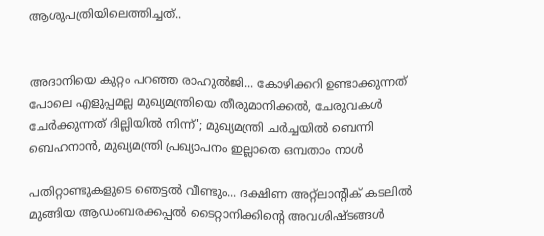ആശുപത്രിയിലെത്തിച്ചത്..


അദാനിയെ കുറ്റം പറഞ്ഞ രാഹുൽജി... കോഴിക്കറി ഉണ്ടാക്കുന്നത് പോലെ എളുപ്പമല്ല മുഖ്യമന്ത്രിയെ തീരുമാനിക്കൽ, ചേരുവകൾ ചേർക്കുന്നത് ദില്ലിയിൽ നിന്ന്'; മുഖ്യമന്ത്രി ചർച്ചയിൽ ബെന്നി ബെഹനാൻ, മുഖ്യമന്ത്രി പ്രഖ്യാപനം ഇല്ലാതെ ഒമ്പതാം നാൾ

പതിറ്റാണ്ടുകളുടെ ഞെട്ടല്‍ വീണ്ടും... ദക്ഷിണ അറ്റ്‌ലാന്റിക് കടലില്‍ മുങ്ങിയ ആഡംബരക്കപ്പല്‍ ടൈറ്റാനിക്കിന്റെ അവശിഷ്ടങ്ങള്‍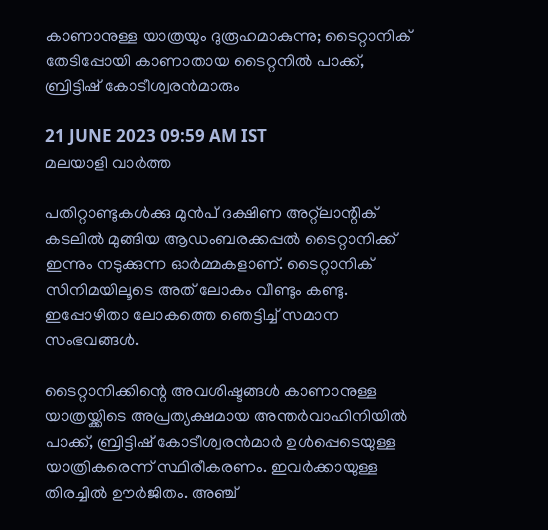കാണാനുള്ള യാത്രയും ദുരൂഹമാകുന്നു; ടൈറ്റാനിക് തേടിപ്പോയി കാണാതായ ടൈറ്റനില്‍ പാക്ക്, ബ്രിട്ടിഷ് കോടീശ്വരന്‍മാരും

21 JUNE 2023 09:59 AM IST
മലയാളി വാര്‍ത്ത

പതിറ്റാണ്ടുകള്‍ക്കു മുന്‍പ് ദക്ഷിണ അറ്റ്‌ലാന്റിക് കടലില്‍ മുങ്ങിയ ആഡംബരക്കപ്പല്‍ ടൈറ്റാനിക്ക് ഇന്നും നടുക്കുന്ന ഓര്‍മ്മകളാണ്. ടൈറ്റാനിക് സിനിമയിലൂടെ അത് ലോകം വീണ്ടും കണ്ടു. ഇപ്പോഴിതാ ലോകത്തെ ഞെട്ടിച്ച് സമാന സംഭവങ്ങള്‍.

ടൈറ്റാനിക്കിന്റെ അവശിഷ്ടങ്ങള്‍ കാണാനുള്ള യാത്രയ്ക്കിടെ അപ്രത്യക്ഷമായ അന്തര്‍വാഹിനിയില്‍ പാക്ക്, ബ്രിട്ടിഷ് കോടീശ്വരന്‍മാര്‍ ഉള്‍പ്പെടെയുള്ള യാത്രികരെന്ന് സ്ഥിരീകരണം. ഇവര്‍ക്കായുള്ള തിരച്ചില്‍ ഊര്‍ജിതം. അഞ്ച്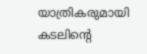യാത്രികരുമായി കടലിന്റെ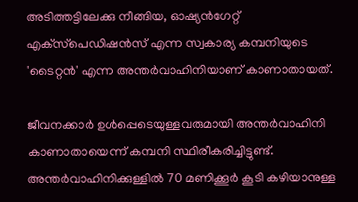അടിത്തട്ടിലേക്കു നീങ്ങിയ, ഓഷ്യന്‍ഗേറ്റ് എക്‌സ്‌പെഡിഷന്‍സ് എന്ന സ്വകാര്യ കമ്പനിയുടെ 'ടൈറ്റന്‍' എന്ന അന്തര്‍വാഹിനിയാണ് കാണാതായത്.

ജീവനക്കാര്‍ ഉള്‍പ്പെടെയുള്ളവരുമായി അന്തര്‍വാഹിനി കാണാതായെന്ന് കമ്പനി സ്ഥിരീകരിച്ചിട്ടുണ്ട്. അന്തര്‍വാഹിനിക്കുള്ളില്‍ 70 മണിക്കൂര്‍ കൂടി കഴിയാനുള്ള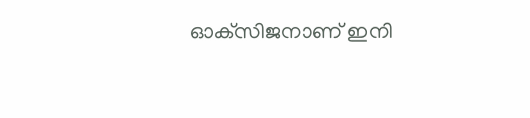ഓക്‌സിജനാണ് ഇനി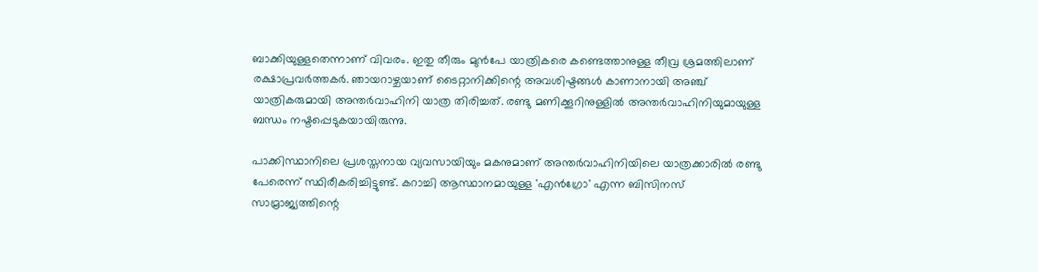ബാക്കിയുള്ളതെന്നാണ് വിവരം. ഇതു തീരും മുന്‍പേ യാത്രികരെ കണ്ടെത്താനുള്ള തീവ്ര ശ്രമത്തിലാണ് രക്ഷാപ്രവര്‍ത്തകര്‍. ഞായറാഴ്ചയാണ് ടൈറ്റാനിക്കിന്റെ അവശിഷ്ടങ്ങള്‍ കാണാനായി അഞ്ച് യാത്രികരുമായി അന്തര്‍വാഹിനി യാത്ര തിരിച്ചത്. രണ്ടു മണിക്കൂറിനുള്ളില്‍ അന്തര്‍വാഹിനിയുമായുള്ള ബന്ധം നഷ്ടപ്പെടുകയായിരുന്നു.

പാക്കിസ്ഥാനിലെ പ്രശസ്തനായ വ്യവസായിയും മകനുമാണ് അന്തര്‍വാഹിനിയിലെ യാത്രക്കാരില്‍ രണ്ടു പേരെന്ന് സ്ഥിരീകരിച്ചിട്ടുണ്ട്. കറാച്ചി ആസ്ഥാനമായുള്ള 'എന്‍ഗ്രോ' എന്ന ബിസിനസ് സാമ്രാജ്യത്തിന്റെ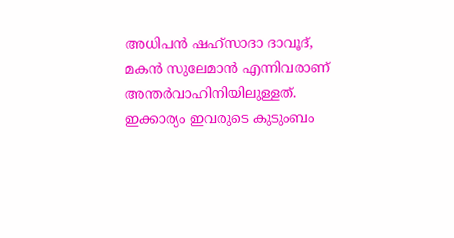അധിപന്‍ ഷഹ്‌സാദാ ദാവൂദ്, മകന്‍ സുലേമാന്‍ എന്നിവരാണ് അന്തര്‍വാഹിനിയിലുള്ളത്. ഇക്കാര്യം ഇവരുടെ കുടുംബം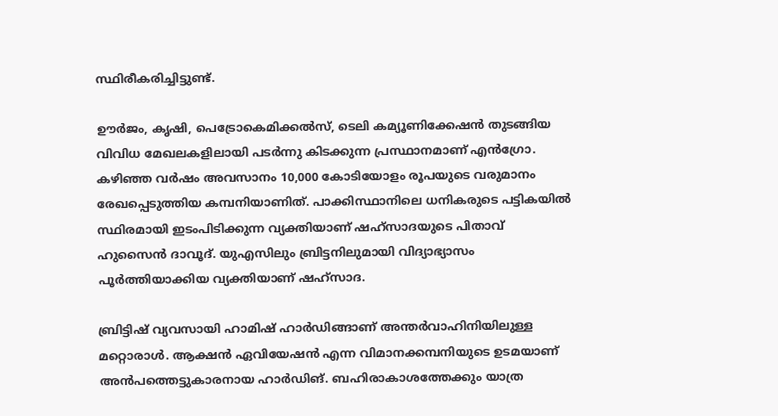സ്ഥിരീകരിച്ചിട്ടുണ്ട്.

ഊര്‍ജം, കൃഷി, പെട്രോകെമിക്കല്‍സ്, ടെലി കമ്യൂണിക്കേഷന്‍ തുടങ്ങിയ വിവിധ മേഖലകളിലായി പടര്‍ന്നു കിടക്കുന്ന പ്രസ്ഥാനമാണ് എന്‍ഗ്രോ. കഴിഞ്ഞ വര്‍ഷം അവസാനം 10,000 കോടിയോളം രൂപയുടെ വരുമാനം രേഖപ്പെടുത്തിയ കമ്പനിയാണിത്. പാക്കിസ്ഥാനിലെ ധനികരുടെ പട്ടികയില്‍ സ്ഥിരമായി ഇടംപിടിക്കുന്ന വ്യക്തിയാണ് ഷഹ്‌സാദയുടെ പിതാവ് ഹുസൈന്‍ ദാവൂദ്. യുഎസിലും ബ്രിട്ടനിലുമായി വിദ്യാഭ്യാസം പൂര്‍ത്തിയാക്കിയ വ്യക്തിയാണ് ഷഹ്‌സാദ.

ബ്രിട്ടിഷ് വ്യവസായി ഹാമിഷ് ഹാര്‍ഡിങ്ങാണ് അന്തര്‍വാഹിനിയിലുള്ള മറ്റൊരാള്‍. ആക്ഷന്‍ ഏവിയേഷന്‍ എന്ന വിമാനക്കമ്പനിയുടെ ഉടമയാണ് അന്‍പത്തെട്ടുകാരനായ ഹാര്‍ഡിങ്. ബഹിരാകാശത്തേക്കും യാത്ര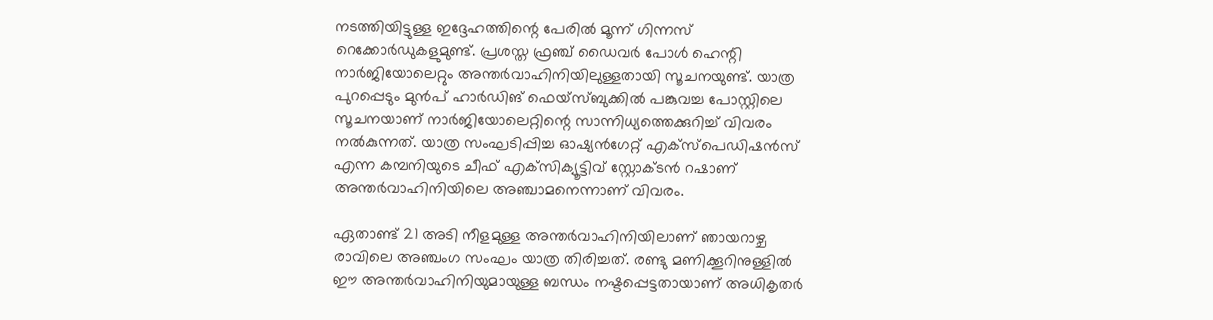നടത്തിയിട്ടുള്ള ഇദ്ദേഹത്തിന്റെ പേരില്‍ മൂന്ന് ഗിന്നസ് റെക്കോര്‍ഡുകളുമുണ്ട്. പ്രശസ്ത ഫ്രഞ്ച് ഡൈവര്‍ പോള്‍ ഹെന്റി നാര്‍ജിയോലെറ്റും അന്തര്‍വാഹിനിയിലുള്ളതായി സൂചനയുണ്ട്. യാത്ര പുറപ്പെടും മുന്‍പ് ഹാര്‍ഡിങ് ഫെയ്‌സ്ബുക്കില്‍ പങ്കുവച്ച പോസ്റ്റിലെ സൂചനയാണ് നാര്‍ജിയോലെറ്റിന്റെ സാന്നിധ്യത്തെക്കുറിച്ച് വിവരം നല്‍കുന്നത്. യാത്ര സംഘടിപ്പിച്ച ഓഷ്യന്‍ഗേറ്റ് എക്‌സ്‌പെഡിഷന്‍സ് എന്ന കമ്പനിയുടെ ചീഫ് എക്‌സിക്യൂട്ടിവ് സ്റ്റോക്ടന്‍ റഷാണ് അന്തര്‍വാഹിനിയിലെ അഞ്ചാമനെന്നാണ് വിവരം.

ഏതാണ്ട് 21 അടി നീളമുള്ള അന്തര്‍വാഹിനിയിലാണ് ഞായറാഴ്ച രാവിലെ അഞ്ചംഗ സംഘം യാത്ര തിരിച്ചത്. രണ്ടു മണിക്കൂറിനുള്ളില്‍ ഈ അന്തര്‍വാഹിനിയുമായുള്ള ബന്ധം നഷ്ടപ്പെട്ടതായാണ് അധികൃതര്‍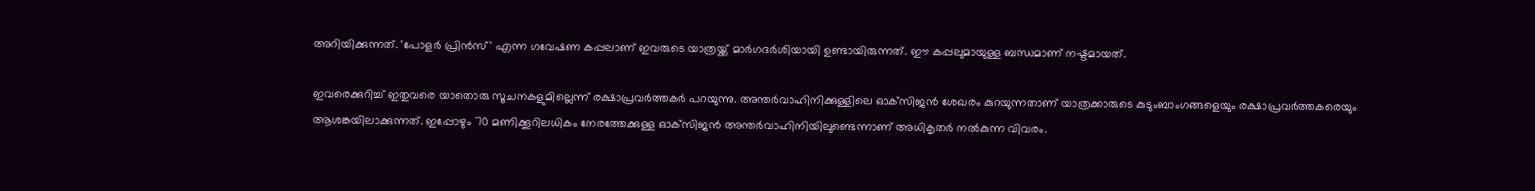അറിയിക്കുന്നത്. 'പോളര്‍ പ്രിന്‍സ്' എന്ന ഗവേഷണ കപ്പലാണ് ഇവരുടെ യാത്രയ്ക്ക് മാര്‍ഗദര്‍ശിയായി ഉണ്ടായിരുന്നത്. ഈ കപ്പലുമായുള്ള ബന്ധമാണ് നഷ്ടമായത്.

ഇവരെക്കുറിച്ച് ഇതുവരെ യാതൊരു സൂചനകളുമില്ലെന്ന് രക്ഷാപ്രവര്‍ത്തകര്‍ പറയുന്നു. അന്തര്‍വാഹിനിക്കുള്ളിലെ ഓക്‌സിജന്‍ ശേഖരം കുറയുന്നതാണ് യാത്രക്കാരുടെ കുടുംബാംഗങ്ങളെയും രക്ഷാപ്രവര്‍ത്തകരെയും ആശങ്കയിലാക്കുന്നത്. ഇപ്പോഴും 70 മണിക്കൂറിലധികം നേരത്തേക്കുള്ള ഓക്‌സിജന്‍ അന്തര്‍വാഹിനിയിലുണ്ടെന്നാണ് അധികൃതര്‍ നല്‍കുന്ന വിവരം.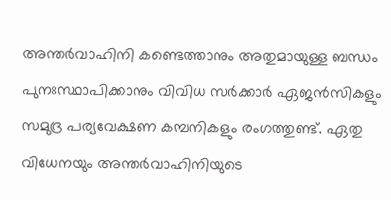അന്തര്‍വാഹിനി കണ്ടെത്താനും അതുമായുള്ള ബന്ധം പുനഃസ്ഥാപിക്കാനും വിവിധ സര്‍ക്കാര്‍ ഏജന്‍സികളും സമുദ്ര പര്യവേക്ഷണ കമ്പനികളും രംഗത്തുണ്ട്. ഏതു വിധേനയും അന്തര്‍വാഹിനിയുടെ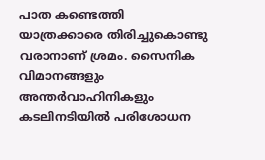പാത കണ്ടെത്തി യാത്രക്കാരെ തിരിച്ചുകൊണ്ടു വരാനാണ് ശ്രമം. സൈനിക വിമാനങ്ങളും അന്തര്‍വാഹിനികളും കടലിനടിയില്‍ പരിശോധന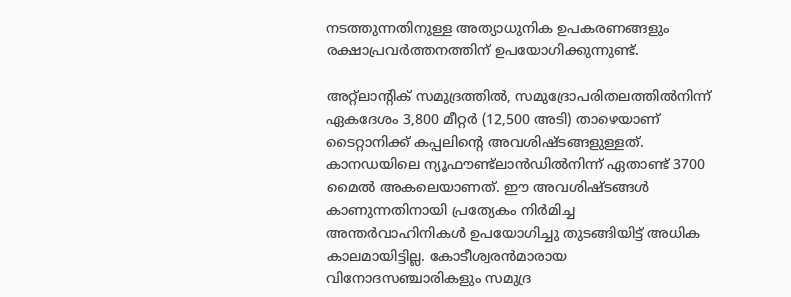നടത്തുന്നതിനുള്ള അത്യാധുനിക ഉപകരണങ്ങളും രക്ഷാപ്രവര്‍ത്തനത്തിന് ഉപയോഗിക്കുന്നുണ്ട്.

അറ്റ്ലാന്റിക് സമുദ്രത്തില്‍, സമുദ്രോപരിതലത്തില്‍നിന്ന് ഏകദേശം 3,800 മീറ്റര്‍ (12,500 അടി) താഴെയാണ് ടൈറ്റാനിക്ക് കപ്പലിന്റെ അവശിഷ്ടങ്ങളുള്ളത്. കാനഡയിലെ ന്യൂഫൗണ്ട്ലാന്‍ഡില്‍നിന്ന് ഏതാണ്ട് 3700 മൈല്‍ അകലെയാണത്. ഈ അവശിഷ്ടങ്ങള്‍ കാണുന്നതിനായി പ്രത്യേകം നിര്‍മിച്ച അന്തര്‍വാഹിനികള്‍ ഉപയോഗിച്ചു തുടങ്ങിയിട്ട് അധിക കാലമായിട്ടില്ല. കോടീശ്വരന്‍മാരായ വിനോദസഞ്ചാരികളും സമുദ്ര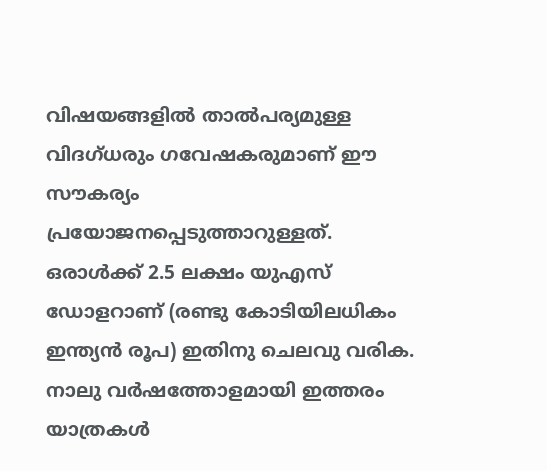വിഷയങ്ങളില്‍ താല്‍പര്യമുള്ള വിദഗ്ധരും ഗവേഷകരുമാണ് ഈ സൗകര്യം പ്രയോജനപ്പെടുത്താറുള്ളത്. ഒരാള്‍ക്ക് 2.5 ലക്ഷം യുഎസ് ഡോളറാണ് (രണ്ടു കോടിയിലധികം ഇന്ത്യന്‍ രൂപ) ഇതിനു ചെലവു വരിക. നാലു വര്‍ഷത്തോളമായി ഇത്തരം യാത്രകള്‍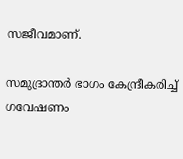സജീവമാണ്.

സമുദ്രാന്തര്‍ ഭാഗം കേന്ദ്രീകരിച്ച് ഗവേഷണം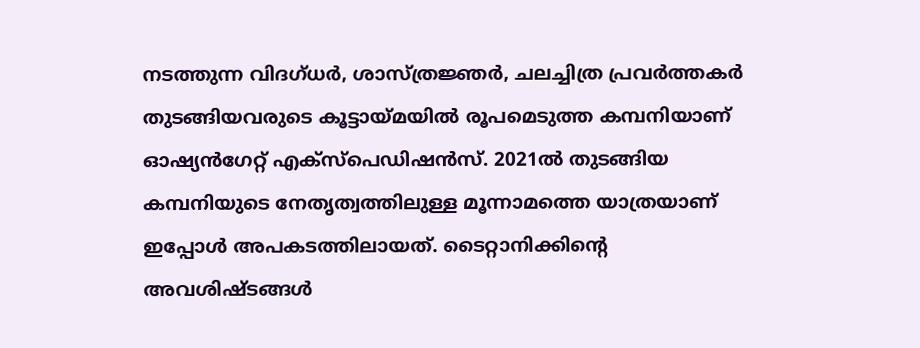നടത്തുന്ന വിദഗ്ധര്‍, ശാസ്ത്രജ്ഞര്‍, ചലച്ചിത്ര പ്രവര്‍ത്തകര്‍ തുടങ്ങിയവരുടെ കൂട്ടായ്മയില്‍ രൂപമെടുത്ത കമ്പനിയാണ് ഓഷ്യന്‍ഗേറ്റ് എക്‌സ്‌പെഡിഷന്‍സ്. 2021ല്‍ തുടങ്ങിയ കമ്പനിയുടെ നേതൃത്വത്തിലുള്ള മൂന്നാമത്തെ യാത്രയാണ് ഇപ്പോള്‍ അപകടത്തിലായത്. ടൈറ്റാനിക്കിന്റെ അവശിഷ്ടങ്ങള്‍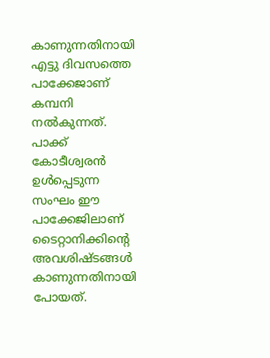കാണുന്നതിനായി എട്ടു ദിവസത്തെ പാക്കേജാണ് കമ്പനി നല്‍കുന്നത്. പാക്ക് കോടീശ്വരന്‍ ഉള്‍പ്പെടുന്ന സംഘം ഈ പാക്കേജിലാണ് ടൈറ്റാനിക്കിന്റെ അവശിഷ്ടങ്ങള്‍ കാണുന്നതിനായി പോയത്.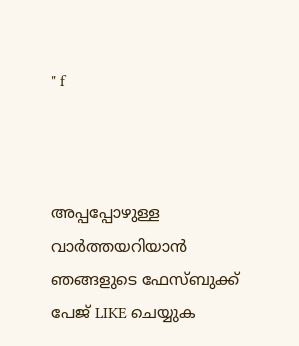" f



അപ്പപ്പോഴുള്ള വാര്‍ത്തയറിയാന്‍ ഞങ്ങളുടെ ഫേസ്‌ബുക്ക്‌ പേജ് LIKE ചെയ്യുക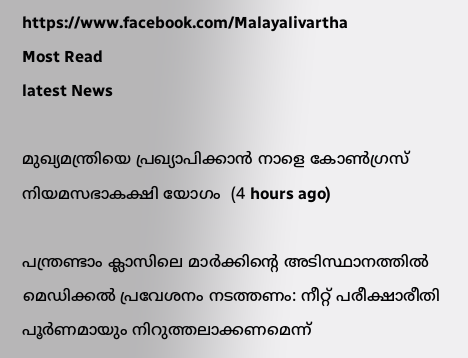https://www.facebook.com/Malayalivartha
Most Read
latest News

മുഖ്യമന്ത്രിയെ പ്രഖ്യാപിക്കാന്‍ നാളെ കോണ്‍ഗ്രസ് നിയമസഭാകക്ഷി യോഗം  (4 hours ago)

പന്ത്രണ്ടാം ക്ലാസിലെ മാര്‍ക്കിന്റെ അടിസ്ഥാനത്തില്‍ മെഡിക്കല്‍ പ്രവേശനം നടത്തണം: നീറ്റ് പരീക്ഷാരീതി പൂര്‍ണമായും നിറുത്തലാക്കണമെന്ന്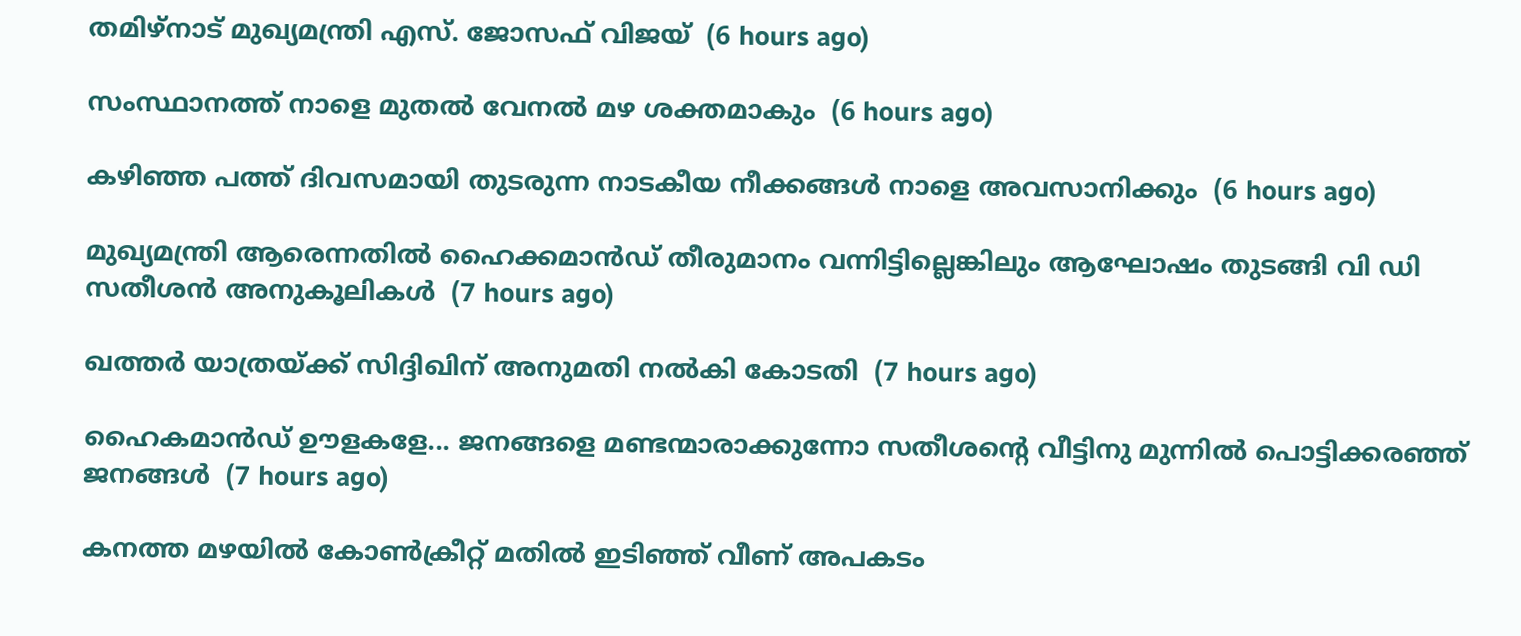തമിഴ്‌നാട് മുഖ്യമന്ത്രി എസ്. ജോസഫ് വിജയ്  (6 hours ago)

സംസ്ഥാനത്ത് നാളെ മുതൽ വേനൽ മഴ ശക്തമാകും  (6 hours ago)

കഴിഞ്ഞ പത്ത് ദിവസമായി തുടരുന്ന നാടകീയ നീക്കങ്ങള്‍ നാളെ അവസാനിക്കും  (6 hours ago)

മുഖ്യമന്ത്രി ആരെന്നതിൽ ഹൈക്കമാൻഡ് തീരുമാനം വന്നിട്ടില്ലെങ്കിലും ആഘോഷം തുടങ്ങി വി ഡി സതീശൻ അനുകൂലികൾ  (7 hours ago)

ഖത്തര്‍ യാത്രയ്ക്ക് സിദ്ദിഖിന് അനുമതി നല്‍കി കോടതി  (7 hours ago)

ഹൈകമാൻഡ്‌ ഊളകളേ... ജനങ്ങളെ മണ്ടന്മാരാക്കുന്നോ സതീശന്റെ വീട്ടിനു മുന്നിൽ പൊട്ടിക്കരഞ്ഞ് ജനങ്ങൾ  (7 hours ago)

കനത്ത മഴയില്‍ കോണ്‍ക്രീറ്റ് മതില്‍ ഇടിഞ്ഞ് വീണ് അപകടം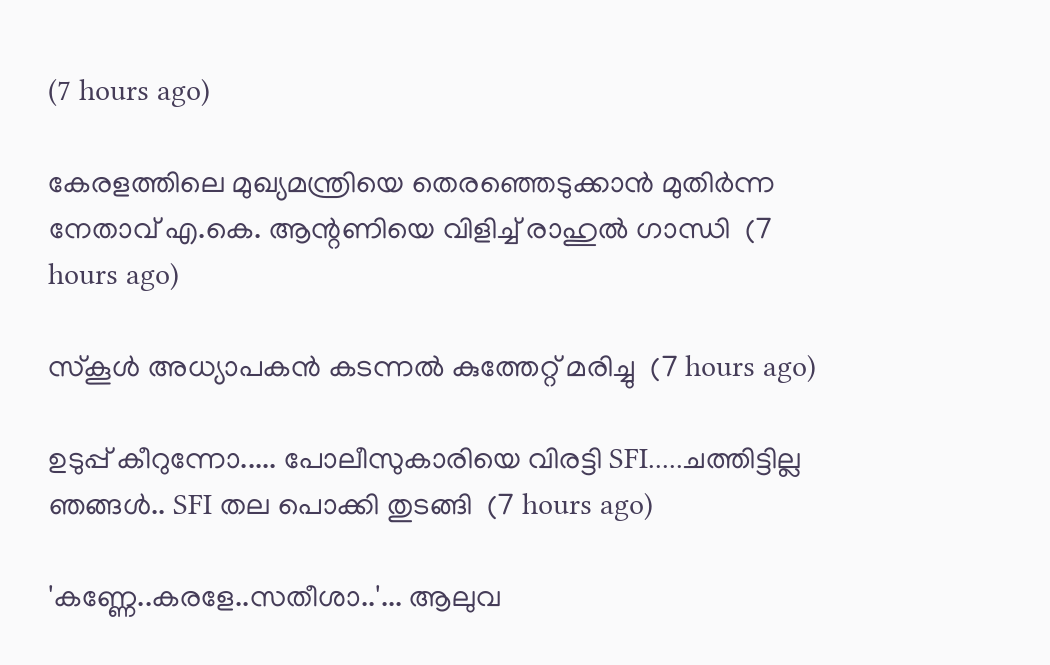(7 hours ago)

കേരളത്തിലെ മുഖ്യമന്ത്രിയെ തെരഞ്ഞെടുക്കാൻ മുതിർന്ന നേതാവ് എ.കെ. ആന്റണിയെ വിളിച്ച് രാഹുൽ ഗാന്ധി  (7 hours ago)

സ്‌കൂള്‍ അധ്യാപകന്‍ കടന്നല്‍ കുത്തേറ്റ് മരിച്ചു  (7 hours ago)

ഉടുപ്പ് കീറുന്നോ..... പോലീസുകാരിയെ വിരട്ടി SFI.....ചത്തിട്ടില്ല ഞങ്ങൾ.. SFI തല പൊക്കി തുടങ്ങി  (7 hours ago)

'കണ്ണേ..കരളേ..സതീശാ..'... ആലുവ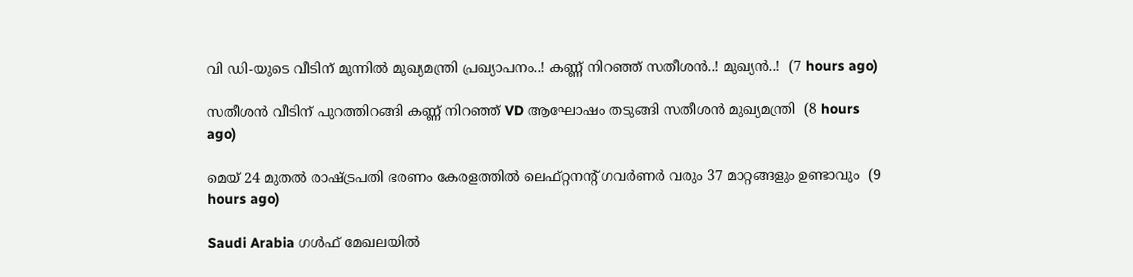വി ഡി-യുടെ വീടിന് മുന്നിൽ മുഖ്യമന്ത്രി പ്രഖ്യാപനം..! കണ്ണ് നിറഞ്ഞ് സതീശൻ..! മുഖ്യൻ..!  (7 hours ago)

സതീശൻ വീടിന് പുറത്തിറങ്ങി കണ്ണ് നിറഞ്ഞ് VD ആഘോഷം തടുങ്ങി സതീശൻ മുഖ്യമന്ത്രി  (8 hours ago)

മെയ് 24 മുതൽ രാഷ്‌ട്രപതി ഭരണം കേരളത്തിൽ ലെഫ്റ്റനന്റ് ഗവർണർ വരും 37 മാറ്റങ്ങളും ഉണ്ടാവും  (9 hours ago)

Saudi Arabia ഗൾഫ് മേഖലയിൽ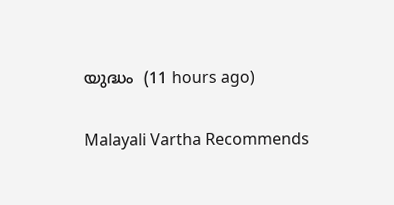യുദ്ധം  (11 hours ago)

Malayali Vartha Recommends